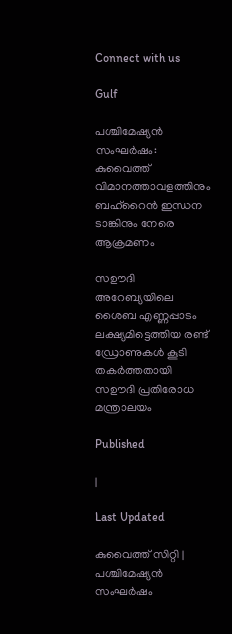Connect with us

Gulf

പശ്ചിമേഷ്യൻ സംഘർഷം: കുവൈത്ത് വിമാനത്താവളത്തിനും ബഹ്‌റൈൻ ഇന്ധന ടാങ്കിനും നേരെ ആക്രമണം

സഊദി അറേബ്യയിലെ ശൈബ എണ്ണപ്പാടം ലക്ഷ്യമിട്ടെത്തിയ രണ്ട് ഡ്രോണുകൾ കൂടി തകർത്തതായി സഊദി പ്രതിരോധ മന്ത്രാലയം

Published

|

Last Updated

കുവൈത്ത് സിറ്റി | പശ്ചിമേഷ്യൻ സംഘർഷം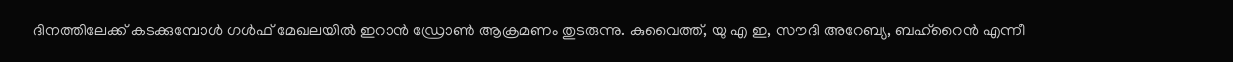ദിനത്തിലേക്ക് കടക്കുമ്പോൾ ഗൾഫ് മേഖലയിൽ ഇറാൻ ഡ്രോൺ ആക്രമണം തുടരുന്നു. കുവൈത്ത്, യു എ ഇ, സൗദി അറേബ്യ, ബഹ്‌റൈൻ എന്നീ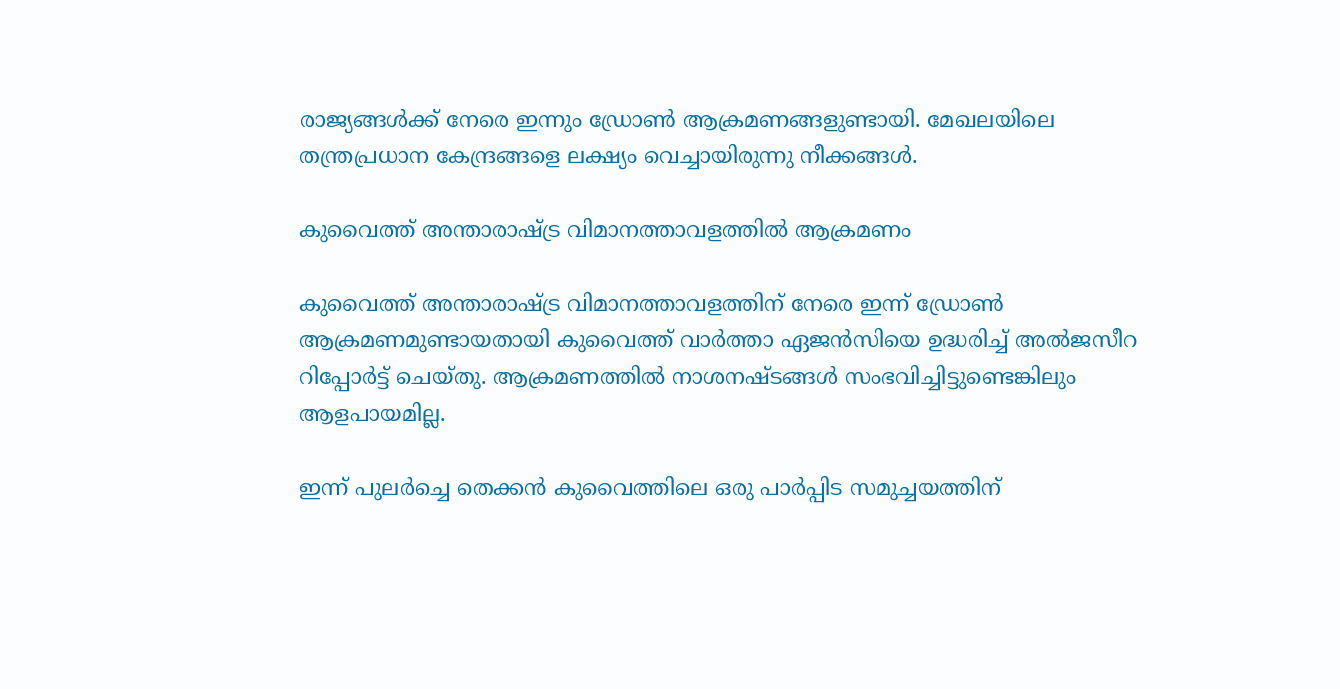രാജ്യങ്ങൾക്ക് നേരെ ഇന്നും ഡ്രോൺ ആക്രമണങ്ങളുണ്ടായി. മേഖലയിലെ തന്ത്രപ്രധാന കേന്ദ്രങ്ങളെ ലക്ഷ്യം വെച്ചായിരുന്നു നീക്കങ്ങൾ.

കുവൈത്ത് അന്താരാഷ്ട്ര വിമാനത്താവളത്തിൽ ആക്രമണം

കുവൈത്ത് അന്താരാഷ്ട്ര വിമാനത്താവളത്തിന് നേരെ ഇന്ന് ഡ്രോൺ ആക്രമണമുണ്ടായതായി കുവൈത്ത് വാർത്താ ഏജൻസിയെ ഉദ്ധരിച്ച് അൽജസീറ റിപ്പോർട്ട് ചെയ്തു. ആക്രമണത്തിൽ നാശനഷ്ടങ്ങൾ സംഭവിച്ചിട്ടുണ്ടെങ്കിലും ആളപായമില്ല.

ഇന്ന് പുലർച്ചെ തെക്കൻ കുവൈത്തിലെ ഒരു പാർപ്പിട സമുച്ചയത്തിന്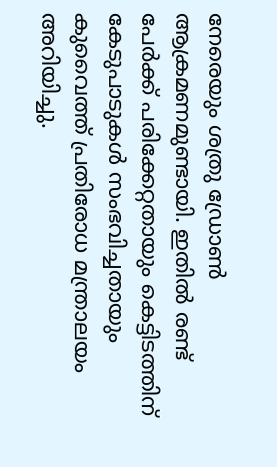നേരെയും ശത്രു ഡ്രോൺ ആക്രമണമുണ്ടായി. ഇതിൽ രണ്ട് പേർക്ക് പരിക്കേറ്റതായും കെട്ടിടത്തിന് കേടുപാടുകൾ സംഭവിച്ചതായും കുവൈത്ത് പ്രതിരോധ മന്ത്രാലയം അറിയിച്ചു.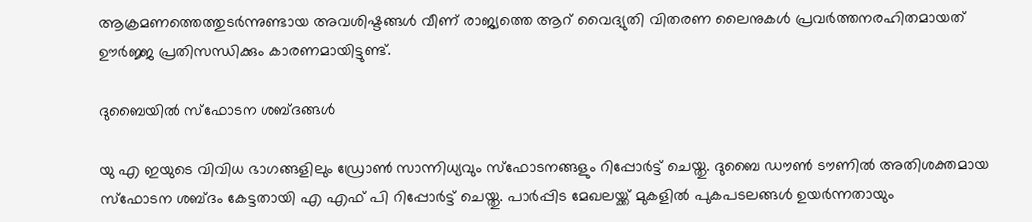ആക്രമണത്തെത്തുടർന്നുണ്ടായ അവശിഷ്ടങ്ങൾ വീണ് രാജ്യത്തെ ആറ് വൈദ്യുതി വിതരണ ലൈനുകൾ പ്രവർത്തനരഹിതമായത് ഊർജ്ജ പ്രതിസന്ധിക്കും കാരണമായിട്ടുണ്ട്.

ദുബൈയിൽ സ്ഫോടന ശബ്ദങ്ങൾ

യു എ ഇയുടെ വിവിധ ഭാഗങ്ങളിലും ഡ്രോൺ സാന്നിധ്യവും സ്ഫോടനങ്ങളും റിപ്പോർട്ട് ചെയ്തു. ദുബൈ ഡൗൺ ടൗണിൽ അതിശക്തമായ സ്ഫോടന ശബ്ദം കേട്ടതായി എ എഫ് പി റിപ്പോർട്ട് ചെയ്തു. പാർപ്പിട മേഖലയ്ക്ക് മുകളിൽ പുകപടലങ്ങൾ ഉയർന്നതായും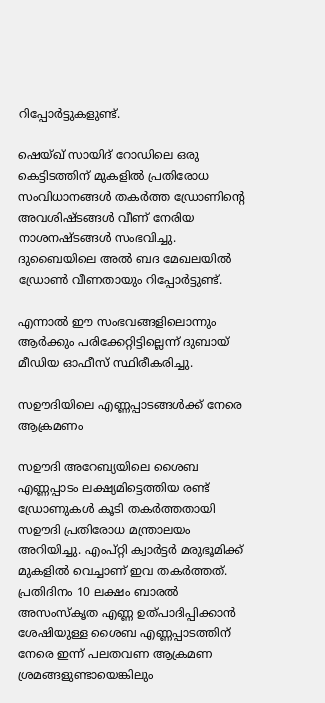റിപ്പോർട്ടുകളുണ്ട്.

ഷെയ്ഖ് സായിദ് റോഡിലെ ഒരു കെട്ടിടത്തിന് മുകളിൽ പ്രതിരോധ സംവിധാനങ്ങൾ തകർത്ത ഡ്രോണിന്റെ അവശിഷ്ടങ്ങൾ വീണ് നേരിയ നാശനഷ്ടങ്ങൾ സംഭവിച്ചു. ദുബൈയിലെ അൽ ബദ മേഖലയിൽ ഡ്രോൺ വീണതായും റിപ്പോർട്ടുണ്ട്.

എന്നാൽ ഈ സംഭവങ്ങളിലൊന്നും ആർക്കും പരിക്കേറ്റിട്ടില്ലെന്ന് ദുബായ് മീഡിയ ഓഫീസ് സ്ഥിരീകരിച്ചു.

സഊദിയിലെ എണ്ണപ്പാടങ്ങൾക്ക് നേരെ ആക്രമണം

സഊദി അറേബ്യയിലെ ശൈബ എണ്ണപ്പാടം ലക്ഷ്യമിട്ടെത്തിയ രണ്ട് ഡ്രോണുകൾ കൂടി തകർത്തതായി സഊദി പ്രതിരോധ മന്ത്രാലയം അറിയിച്ചു. എംപ്റ്റി ക്വാർട്ടർ മരുഭൂമിക്ക് മുകളിൽ വെച്ചാണ് ഇവ തകർത്തത്. പ്രതിദിനം 10 ലക്ഷം ബാരൽ അസംസ്‌കൃത എണ്ണ ഉത്പാദിപ്പിക്കാൻ ശേഷിയുള്ള ശൈബ എണ്ണപ്പാടത്തിന് നേരെ ഇന്ന് പലതവണ ആക്രമണ ശ്രമങ്ങളുണ്ടായെങ്കിലും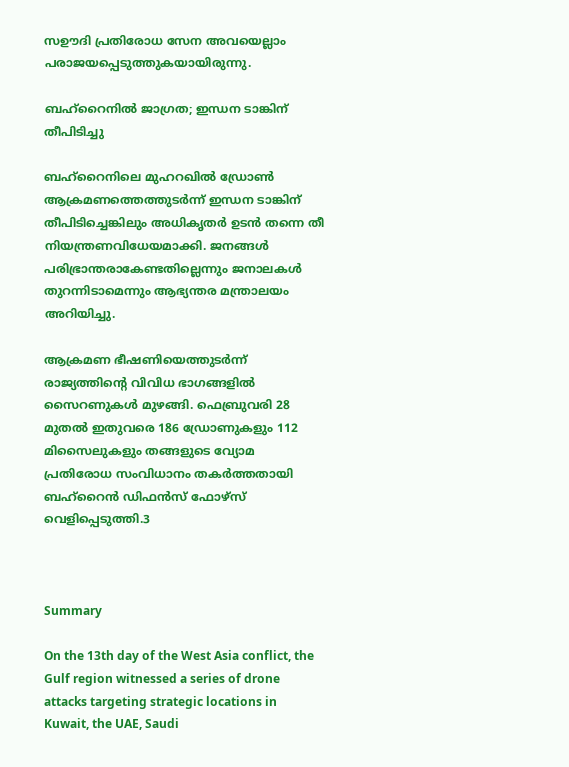സഊദി പ്രതിരോധ സേന അവയെല്ലാം പരാജയപ്പെടുത്തുകയായിരുന്നു.

ബഹ്‌റൈനിൽ ജാഗ്രത; ഇന്ധന ടാങ്കിന് തീപിടിച്ചു

ബഹ്‌റൈനിലെ മുഹറഖിൽ ഡ്രോൺ ആക്രമണത്തെത്തുടർന്ന് ഇന്ധന ടാങ്കിന് തീപിടിച്ചെങ്കിലും അധികൃതർ ഉടൻ തന്നെ തീ നിയന്ത്രണവിധേയമാക്കി. ജനങ്ങൾ പരിഭ്രാന്തരാകേണ്ടതില്ലെന്നും ജനാലകൾ തുറന്നിടാമെന്നും ആഭ്യന്തര മന്ത്രാലയം അറിയിച്ചു.

ആക്രമണ ഭീഷണിയെത്തുടർന്ന് രാജ്യത്തിന്റെ വിവിധ ഭാഗങ്ങളിൽ സൈറണുകൾ മുഴങ്ങി. ഫെബ്രുവരി 28 മുതൽ ഇതുവരെ 186 ഡ്രോണുകളും 112 മിസൈലുകളും തങ്ങളുടെ വ്യോമ പ്രതിരോധ സംവിധാനം തകർത്തതായി ബഹ്‌റൈൻ ഡിഫൻസ് ഫോഴ്‌സ് വെളിപ്പെടുത്തി.3



Summary

On the 13th day of the West Asia conflict, the Gulf region witnessed a series of drone attacks targeting strategic locations in Kuwait, the UAE, Saudi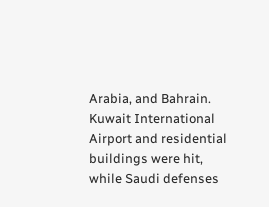Arabia, and Bahrain. Kuwait International Airport and residential buildings were hit, while Saudi defenses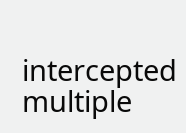intercepted multiple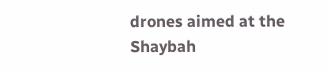drones aimed at the Shaybah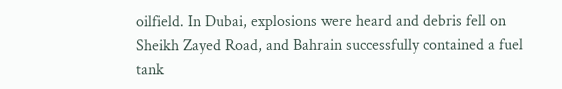oilfield. In Dubai, explosions were heard and debris fell on Sheikh Zayed Road, and Bahrain successfully contained a fuel tank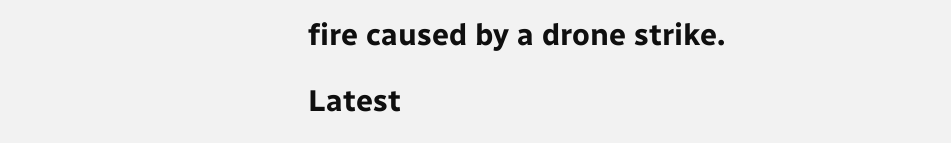fire caused by a drone strike.

Latest